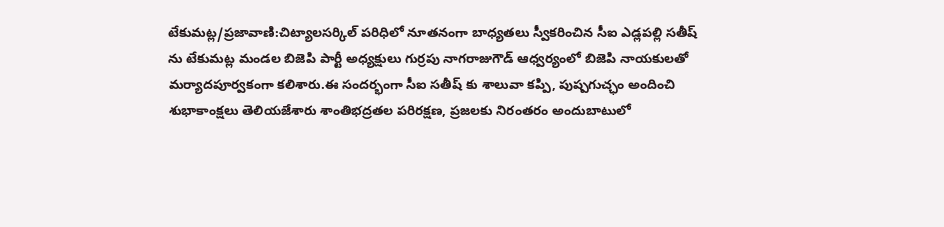టేకుమట్ల/ప్రజావాణి:చిట్యాలసర్కిల్ పరిధిలో నూతనంగా బాధ్యతలు స్వీకరించిన సీఐ ఎడ్లపల్లి సతీష్ ను టేకుమట్ల మండల బిజెపి పార్టీ అధ్యక్షులు గుర్రపు నాగరాజుగౌడ్ ఆధ్వర్యంలో బిజెపి నాయకులతో మర్యాదపూర్వకంగా కలిశారు.ఈ సందర్భంగా సీఐ సతీష్ కు శాలువా కప్పి, పుష్పగుచ్ఛం అందించి శుభాకాంక్షలు తెలియజేశారు శాంతిభద్రతల పరిరక్షణ, ప్రజలకు నిరంతరం అందుబాటులో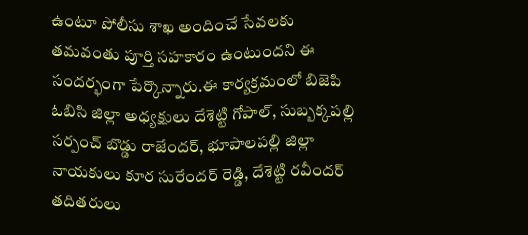ఉంటూ పోలీసు శాఖ అందించే సేవలకు తమవంతు పూర్తి సహకారం ఉంటుందని ఈ సందర్భంగా పేర్కొన్నారు.ఈ కార్యక్రమంలో బిజెపి ఓబిసి జిల్లా అధ్యక్షులు దేశెట్టి గోపాల్, సుబ్బక్కపల్లి సర్పంచ్ బొడ్డు రాజేందర్, భూపాలపల్లి జిల్లా నాయకులు కూర సురేందర్ రెడ్డి, దేశెట్టి రవీందర్ తదితరులు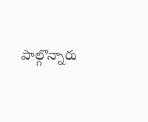పాల్గొన్నారు